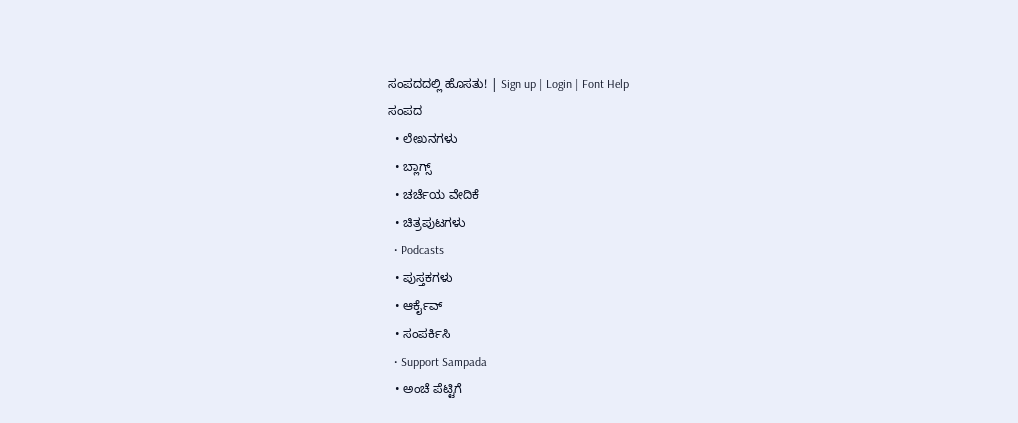ಸಂಪದದಲ್ಲಿ ಹೊಸತು! | Sign up | Login | Font Help
ಸಂಪದ
  • ಲೇಖನಗಳು
  • ಬ್ಲಾಗ್ಸ್
  • ಚರ್ಚೆಯ ವೇದಿಕೆ
  • ಚಿತ್ರಪುಟಗಳು
  • Podcasts
  • ಪುಸ್ತಕಗಳು
  • ಆರ್ಕೈವ್
  • ಸಂಪರ್ಕಿಸಿ
  • Support Sampada
  • ಅಂಚೆ ಪೆಟ್ಟಿಗೆ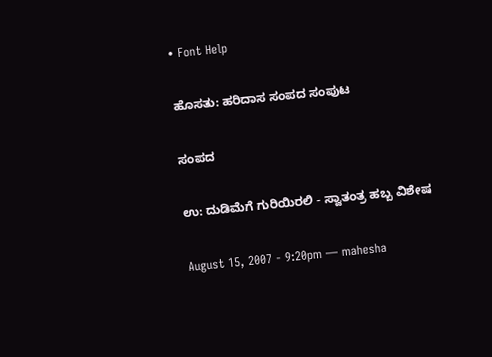• Font Help

ಹೊಸತು: ಹರಿದಾಸ ಸಂಪದ ಸಂಪುಟ

ಸಂಪದ

ಉ: ದುಡಿಮೆಗೆ ಗುರಿಯಿರಲಿ - ಸ್ವಾತಂತ್ರ ಹಬ್ಬ ವಿಶೇಷ

August 15, 2007 - 9:20pm — mahesha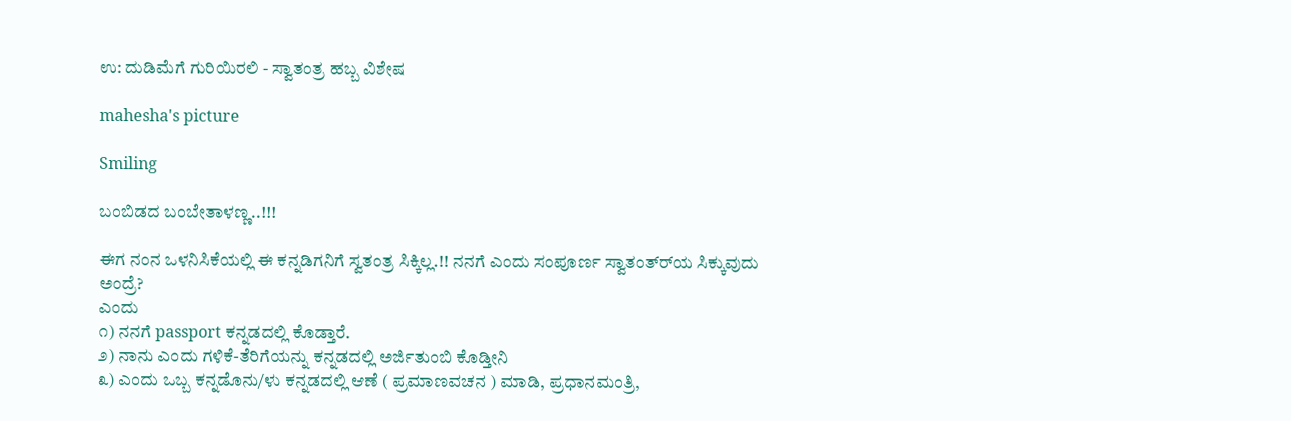ಉ: ದುಡಿಮೆಗೆ ಗುರಿಯಿರಲಿ - ಸ್ವಾತಂತ್ರ ಹಬ್ಬ ವಿಶೇಷ

mahesha's picture

Smiling

ಬಂಬಿಡದ ಬಂಬೇತಾಳಣ್ಣ..!!!

ಈಗ ನಂನ ಒಳನಿಸಿಕೆಯಲ್ಲಿ ಈ ಕನ್ನಡಿಗನಿಗೆ ಸ್ವತಂತ್ರ ಸಿಕ್ಕಿಲ್ಲ.!! ನನಗೆ ಎಂದು ಸಂಪೂರ್ಣ ಸ್ವಾತಂತ್ರ್‍ಯ ಸಿಕ್ಕುವುದು ಅಂದ್ರೆ?
ಎಂದು
೧) ನನಗೆ passport ಕನ್ನಡದಲ್ಲಿ ಕೊಡ್ತಾರೆ.
೨) ನಾನು ಎಂದು ಗಳಿಕೆ-ತೆರಿಗೆಯನ್ನು ಕನ್ನಡದಲ್ಲಿ ಅರ್ಜಿತುಂಬಿ ಕೊಡ್ತೀನಿ
೩) ಎಂದು ಒಬ್ಬ ಕನ್ನಡೊನು/ಳು ಕನ್ನಡದಲ್ಲಿ ಆಣೆ ( ಪ್ರಮಾಣವಚನ ) ಮಾಡಿ, ಪ್ರಧಾನಮಂತ್ರಿ,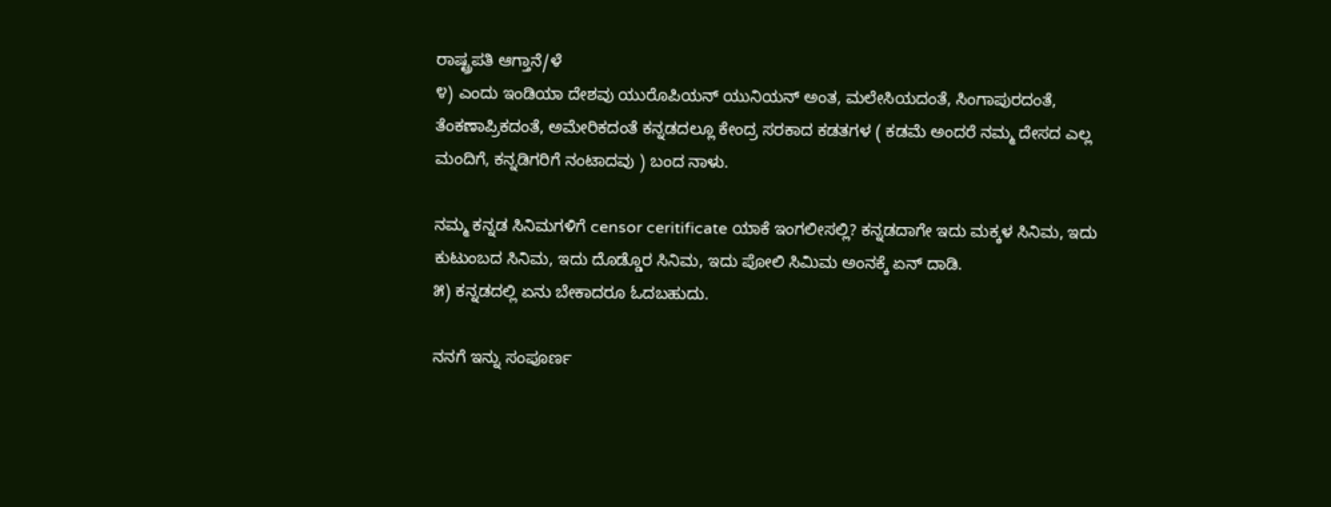ರಾಷ್ಟ್ರಪತಿ ಆಗ್ತಾನೆ/ಳೆ
೪) ಎಂದು ಇಂಡಿಯಾ ದೇಶವು ಯುರೊಪಿಯನ್ ಯುನಿಯನ್ ಅಂತ, ಮಲೇಸಿಯದಂತೆ, ಸಿಂಗಾಪುರದಂತೆ, ತೆಂಕಣಾಪ್ರಿಕದಂತೆ, ಅಮೇರಿಕದಂತೆ ಕನ್ನಡದಲ್ಲೂ ಕೇಂದ್ರ ಸರಕಾದ ಕಡತಗಳ ( ಕಡಮೆ ಅಂದರೆ ನಮ್ಮ ದೇಸದ ಎಲ್ಲ ಮಂದಿಗೆ, ಕನ್ನಡಿಗರಿಗೆ ನಂಟಾದವು ) ಬಂದ ನಾಳು.

ನಮ್ಮ ಕನ್ನಡ ಸಿನಿಮಗಳಿಗೆ censor ceritificate ಯಾಕೆ ಇಂಗಲೀಸಲ್ಲಿ? ಕನ್ನಡದಾಗೇ ಇದು ಮಕ್ಕಳ ಸಿನಿಮ, ಇದು ಕುಟುಂಬದ ಸಿನಿಮ, ಇದು ದೊಡ್ಡೊರ ಸಿನಿಮ, ಇದು ಪೋಲಿ ಸಿಮಿಮ ಅಂನಕ್ಕೆ ಏನ್ ದಾಡಿ.
೫) ಕನ್ನಡದಲ್ಲಿ ಏನು ಬೇಕಾದರೂ ಓದಬಹುದು.

ನನಗೆ ಇನ್ನು ಸಂಪೂರ್ಣ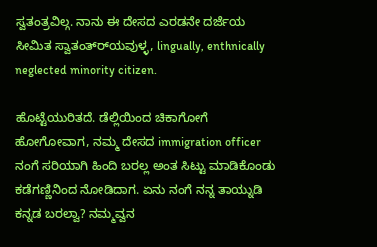ಸ್ವತಂತ್ರವಿಲ್ಗ. ನಾನು ಈ ದೇಸದ ಎರಡನೇ ದರ್ಜೆಯ ಸೀಮಿತ ಸ್ವಾತಂತ್ರ್‍ಯವುಳ್ಳ, lingually, enthnically neglected minority citizen.

ಹೊಟ್ಟೆಯುರಿತದೆ. ಡೆಲ್ಲಿಯಿಂದ ಚಿಕಾಗೋಗೆ ಹೋಗೋವಾಗ, ನಮ್ಮ ದೇಸದ immigration officer ನಂಗೆ ಸರಿಯಾಗಿ ಹಿಂದಿ ಬರಲ್ಲ ಅಂತ ಸಿಟ್ಟು ಮಾಡಿಕೊಂಡು ಕಡೆಗಣ್ಣಿನಿಂದ ನೋಡಿದಾಗ. ಏನು ನಂಗೆ ನನ್ನ ತಾಯ್ನುಡಿ ಕನ್ನಡ ಬರಲ್ವಾ? ನಮ್ಮವ್ವನ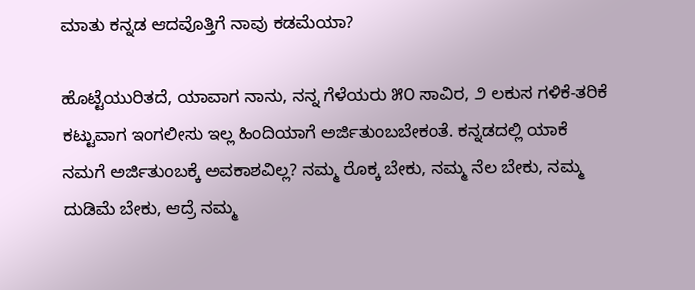ಮಾತು ಕನ್ನಡ ಆದವೊತ್ತಿಗೆ ನಾವು ಕಡಮೆಯಾ?

ಹೊಟ್ಟೆಯುರಿತದೆ, ಯಾವಾಗ ನಾನು, ನನ್ನ ಗೆಳೆಯರು ೫೦ ಸಾವಿರ, ೨ ಲಕುಸ ಗಳಿಕೆ-ತರಿಕೆ ಕಟ್ಟುವಾಗ ಇಂಗಲೀಸು ಇಲ್ಲ ಹಿಂದಿಯಾಗೆ ಅರ್ಜಿತುಂಬಬೇಕಂತೆ. ಕನ್ನಡದಲ್ಲಿ ಯಾಕೆ ನಮಗೆ ಅರ್ಜಿತುಂಬಕ್ಕೆ ಅವಕಾಶವಿಲ್ಲ? ನಮ್ಮ ರೊಕ್ಕ ಬೇಕು, ನಮ್ಮ ನೆಲ ಬೇಕು, ನಮ್ಮ ದುಡಿಮೆ ಬೇಕು, ಆದ್ರೆ ನಮ್ಮ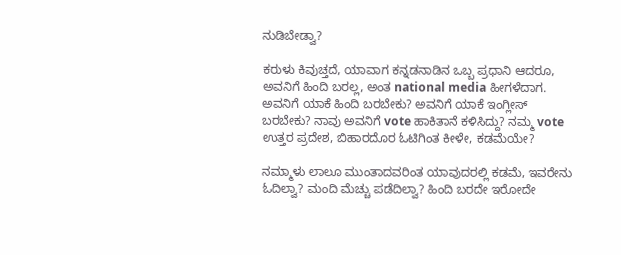ನುಡಿಬೇಡ್ವಾ?

ಕರುಳು ಕಿವುಚ್ತದೆ, ಯಾವಾಗ ಕನ್ನಡನಾಡಿನ ಒಬ್ಬ ಪ್ರಧಾನಿ ಆದರೂ, ಅವನಿಗೆ ಹಿಂದಿ ಬರಲ್ಲ, ಅಂತ national media ಹೀಗಳೆದಾಗ. ಅವನಿಗೆ ಯಾಕೆ ಹಿಂದಿ ಬರಬೇಕು? ಅವನಿಗೆ ಯಾಕೆ ಇಂಗ್ಲೀಸ್ ಬರಬೇಕು? ನಾವು ಅವನಿಗೆ vote ಹಾಕಿತಾನೆ ಕಳಿಸಿದ್ದು? ನಮ್ಮ vote ಉತ್ತರ ಪ್ರದೇಶ, ಬಿಹಾರದೊರ ಓಟಿಗಿಂತ ಕೀಳೇ, ಕಡಮೆಯೇ?

ನಮ್ಮಾಳು ಲಾಲೂ ಮುಂತಾದವರಿಂತ ಯಾವುದರಲ್ಲಿ ಕಡಮೆ, ಇವರೇನು ಓದಿಲ್ವಾ? ಮಂದಿ ಮೆಚ್ಚು ಪಡೆದಿಲ್ವಾ? ಹಿಂದಿ ಬರದೇ ಇರೋದೇ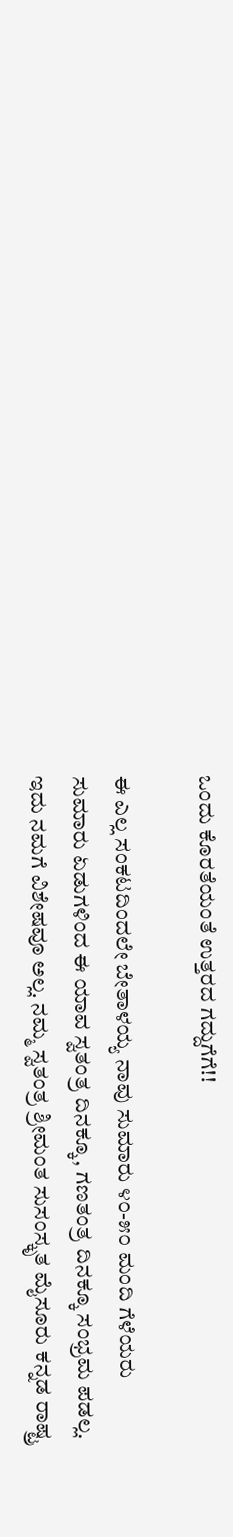ಒಂದು ಕೊರತೆಯಂತೆ ಉತ್ತರದ ಗದ್ದುಗೆಗೆ!!

ಈ ಎಲ್ಲ ಸಂಕಟದಿಂದಲೇ ಬೇತಾಳಯ್ಯ ನಾವು ಸುಮಾರು ೪೦-೫೦ ಮಂದಿ ಗೆಳೆಯರು ಸುಮಾರು ಏಡುಗಳಿಂದ ಈ ಯಾವ ಸ್ವತಂತ್ರ ದಿನಕ್ಕೂ, ಗಣತಂತ್ರ ದಿನಕ್ಕೂ ಸಂಭ್ರಮ ಪಡಲ್ಲ. ಇದು ನಮಗೆ ವಿಶೇಷವೂ ಅಲ್ಲ. ನಮ್ಮ ಸ್ವತಂತ್ರ ಶ್ರೀಮಂತ ಸುಸಂಸ್ಕೃತ ಮೈಸೂರು ಕನ್ನಡ ರಾಷ್ಟ್ರ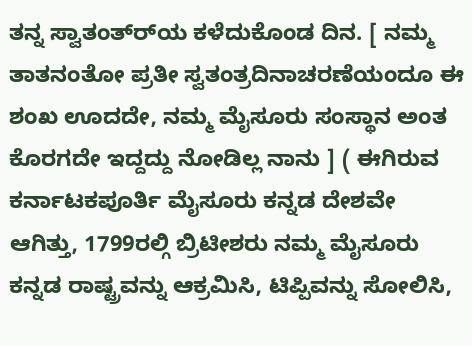ತನ್ನ ಸ್ವಾತಂತ್ರ್‍ಯ ಕಳೆದುಕೊಂಡ ದಿನ. [ ನಮ್ಮ ತಾತನಂತೋ ಪ್ರತೀ ಸ್ವತಂತ್ರದಿನಾಚರಣೆಯಂದೂ ಈ ಶಂಖ ಊದದೇ, ನಮ್ಮ ಮೈಸೂರು ಸಂಸ್ಥಾನ ಅಂತ ಕೊರಗದೇ ಇದ್ದದ್ದು ನೋಡಿಲ್ಲ ನಾನು ] ( ಈಗಿರುವ ಕರ್ನಾಟಕಪೂರ್ತಿ ಮೈಸೂರು ಕನ್ನಡ ದೇಶವೇ ಆಗಿತ್ತು, 1799ರಲ್ಗಿ ಬ್ರಿಟೀಶರು ನಮ್ಮ ಮೈಸೂರು ಕನ್ನಡ ರಾಷ್ಟ್ರವನ್ನು ಆಕ್ರಮಿಸಿ, ಟಿಪ್ಪಿವನ್ನು ಸೋಲಿಸಿ,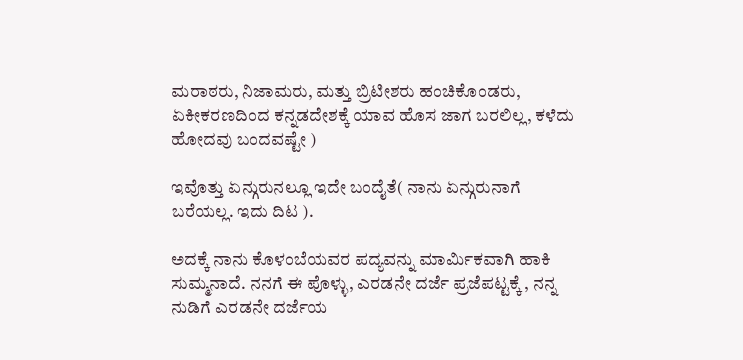ಮರಾಠರು, ನಿಜಾಮರು, ಮತ್ತು ಬ್ರಿಟೀಶರು ಹಂಚಿಕೊಂಡರು, ಏಕೀಕರಣದಿಂದ ಕನ್ನಡದೇಶಕ್ಕೆ ಯಾವ ಹೊಸ ಜಾಗ ಬರಲಿಲ್ಲ, ಕಳೆದು ಹೋದವು ಬಂದವಷ್ಟೇ )

ಇವೊತ್ತು ಏನ್ಗುರುನಲ್ಲೂ ಇದೇ ಬಂದೈತೆ( ನಾನು ಏನ್ಗುರುನಾಗೆ ಬರೆಯಲ್ಲ. ಇದು ದಿಟ ).

ಅದಕ್ಕೆ ನಾನು ಕೊಳಂಬೆಯವರ ಪದ್ಯವನ್ನು ಮಾರ್ಮಿಕವಾಗಿ ಹಾಕಿ ಸುಮ್ಮನಾದೆ. ನನಗೆ ಈ ಪೊಳ್ಳು, ಎರಡನೇ ದರ್ಜೆ ಪ್ರಜೆಪಟ್ಟಕ್ಕೆ , ನನ್ನ ನುಡಿಗೆ ಎರಡನೇ ದರ್ಜೆಯ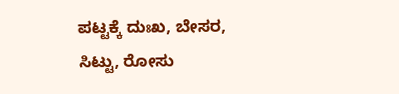ಪಟ್ಟಕ್ಕೆ ದುಃಖ, ಬೇಸರ, ಸಿಟ್ಟು, ರೋಸು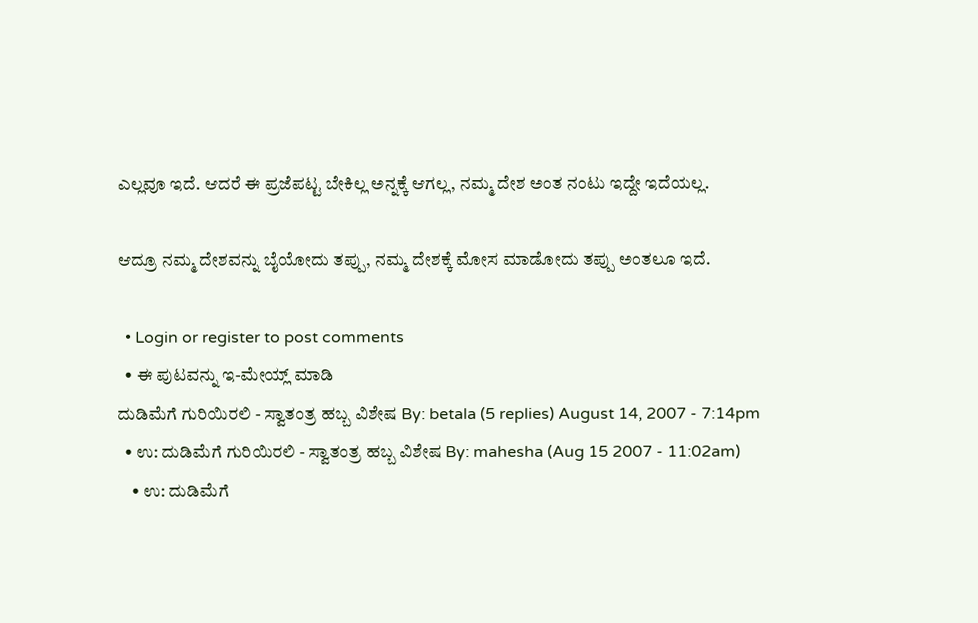ಎಲ್ಲವೂ ಇದೆ. ಆದರೆ ಈ ಪ್ರಜೆಪಟ್ಟ ಬೇಕಿಲ್ಲ ಅನ್ನಕ್ಕೆ ಆಗಲ್ಲ, ನಮ್ಮ ದೇಶ ಅಂತ ನಂಟು ಇದ್ದೇ ಇದೆಯಲ್ಲ.

ಆದ್ರೂ ನಮ್ಮ ದೇಶವನ್ನು ಬೈಯೋದು ತಪ್ಪು, ನಮ್ಮ ದೇಶಕ್ಕೆ ಮೋಸ ಮಾಡೋದು ತಪ್ಪು ಅಂತಲೂ ಇದೆ.

  • Login or register to post comments
  • ಈ ಪುಟವನ್ನು ಇ-ಮೇಯ್ಲ್ ಮಾಡಿ
ದುಡಿಮೆಗೆ ಗುರಿಯಿರಲಿ - ಸ್ವಾತಂತ್ರ ಹಬ್ಬ ವಿಶೇಷ By: betala (5 replies) August 14, 2007 - 7:14pm
  • ಉ: ದುಡಿಮೆಗೆ ಗುರಿಯಿರಲಿ - ಸ್ವಾತಂತ್ರ ಹಬ್ಬ ವಿಶೇಷ By: mahesha (Aug 15 2007 - 11:02am)
    • ಉ: ದುಡಿಮೆಗೆ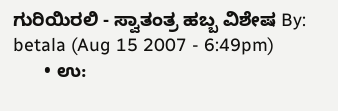ಗುರಿಯಿರಲಿ - ಸ್ವಾತಂತ್ರ ಹಬ್ಬ ವಿಶೇಷ By: betala (Aug 15 2007 - 6:49pm)
      • ಉ: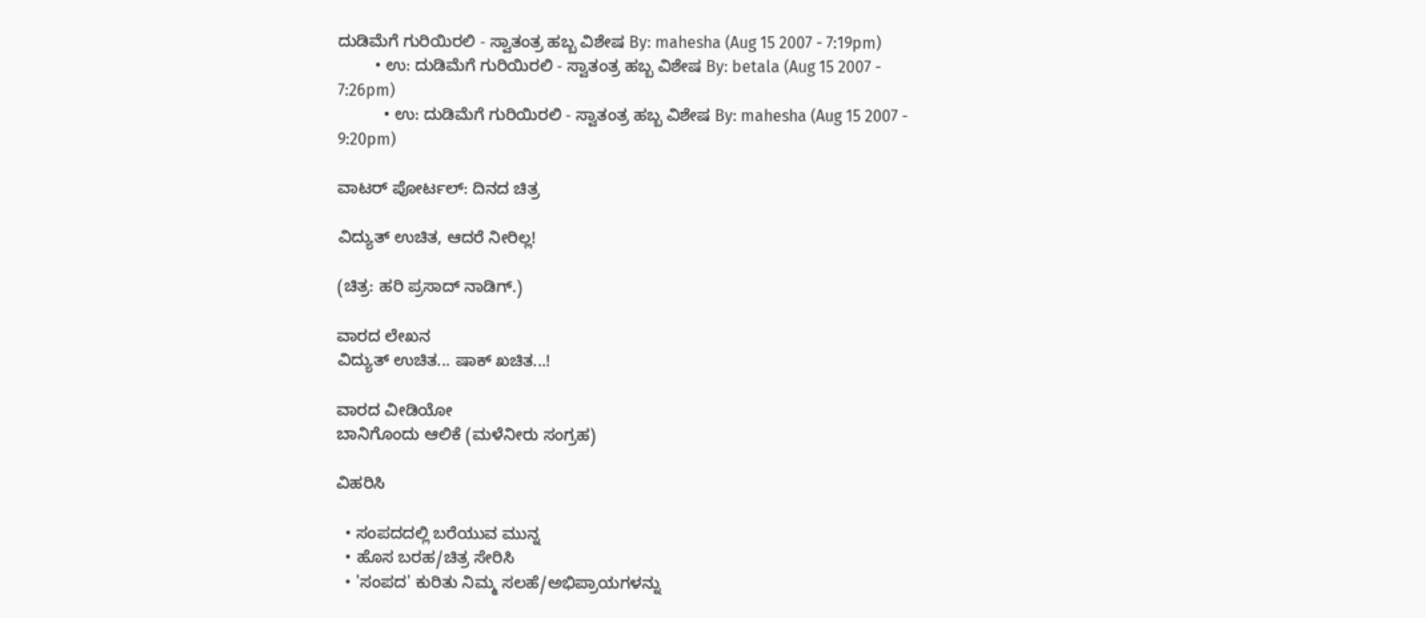ದುಡಿಮೆಗೆ ಗುರಿಯಿರಲಿ - ಸ್ವಾತಂತ್ರ ಹಬ್ಬ ವಿಶೇಷ By: mahesha (Aug 15 2007 - 7:19pm)
        • ಉ: ದುಡಿಮೆಗೆ ಗುರಿಯಿರಲಿ - ಸ್ವಾತಂತ್ರ ಹಬ್ಬ ವಿಶೇಷ By: betala (Aug 15 2007 - 7:26pm)
          • ಉ: ದುಡಿಮೆಗೆ ಗುರಿಯಿರಲಿ - ಸ್ವಾತಂತ್ರ ಹಬ್ಬ ವಿಶೇಷ By: mahesha (Aug 15 2007 - 9:20pm)

ವಾಟರ್ ಪೋರ್ಟಲ್: ದಿನದ ಚಿತ್ರ

ವಿದ್ಯುತ್ ಉಚಿತ, ಆದರೆ ನೀರಿಲ್ಲ!

(ಚಿತ್ರ: ಹರಿ ಪ್ರಸಾದ್ ನಾಡಿಗ್.)

ವಾರದ ಲೇಖನ
ವಿದ್ಯುತ್ ಉಚಿತ... ಷಾಕ್ ಖಚಿತ...!

ವಾರದ ವೀಡಿಯೋ
ಬಾನಿಗೊಂದು ಆಲಿಕೆ (ಮಳೆನೀರು ಸಂಗ್ರಹ)

ವಿಹರಿಸಿ

  • ಸಂಪದದಲ್ಲಿ ಬರೆಯುವ ಮುನ್ನ
  • ಹೊಸ ಬರಹ/ಚಿತ್ರ ಸೇರಿಸಿ
  • 'ಸಂಪದ' ಕುರಿತು ನಿಮ್ಮ ಸಲಹೆ/ಅಭಿಪ್ರಾಯಗಳನ್ನು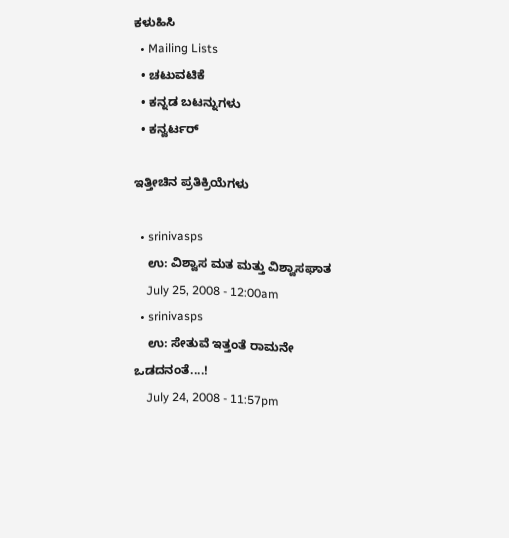ಕಳುಹಿಸಿ
  • Mailing Lists
  • ಚಟುವಟಿಕೆ
  • ಕನ್ನಡ ಬಟನ್ನುಗಳು
  • ಕನ್ವರ್ಟರ್

ಇತ್ತೀಚಿನ ಪ್ರತಿಕ್ರಿಯೆಗಳು

  • srinivasps
    ಉ: ವಿಶ್ವಾಸ ಮತ ಮತ್ತು ವಿಶ್ವಾಸಘಾತ
    July 25, 2008 - 12:00am
  • srinivasps
    ಉ: ಸೇತುವೆ ಇತ್ತಂತೆ ರಾಮನೇ ಒಡದನಂತೆ....!
    July 24, 2008 - 11:57pm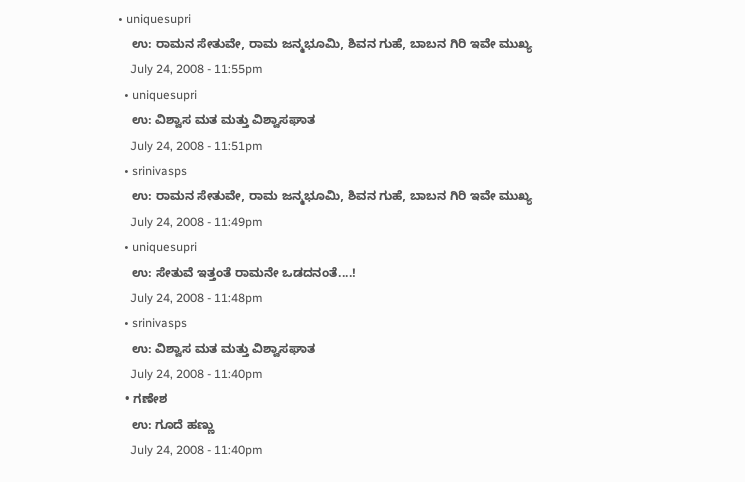• uniquesupri
    ಉ: ರಾಮನ ಸೇತುವೇ, ರಾಮ ಜನ್ಮಭೂಮಿ, ಶಿವನ ಗುಹೆ, ಬಾಬನ ಗಿರಿ ಇವೇ ಮುಖ್ಯ
    July 24, 2008 - 11:55pm
  • uniquesupri
    ಉ: ವಿಶ್ವಾಸ ಮತ ಮತ್ತು ವಿಶ್ವಾಸಘಾತ
    July 24, 2008 - 11:51pm
  • srinivasps
    ಉ: ರಾಮನ ಸೇತುವೇ, ರಾಮ ಜನ್ಮಭೂಮಿ, ಶಿವನ ಗುಹೆ, ಬಾಬನ ಗಿರಿ ಇವೇ ಮುಖ್ಯ
    July 24, 2008 - 11:49pm
  • uniquesupri
    ಉ: ಸೇತುವೆ ಇತ್ತಂತೆ ರಾಮನೇ ಒಡದನಂತೆ....!
    July 24, 2008 - 11:48pm
  • srinivasps
    ಉ: ವಿಶ್ವಾಸ ಮತ ಮತ್ತು ವಿಶ್ವಾಸಘಾತ
    July 24, 2008 - 11:40pm
  • ಗಣೇಶ
    ಉ: ಗೂದೆ ಹಣ್ಣು
    July 24, 2008 - 11:40pm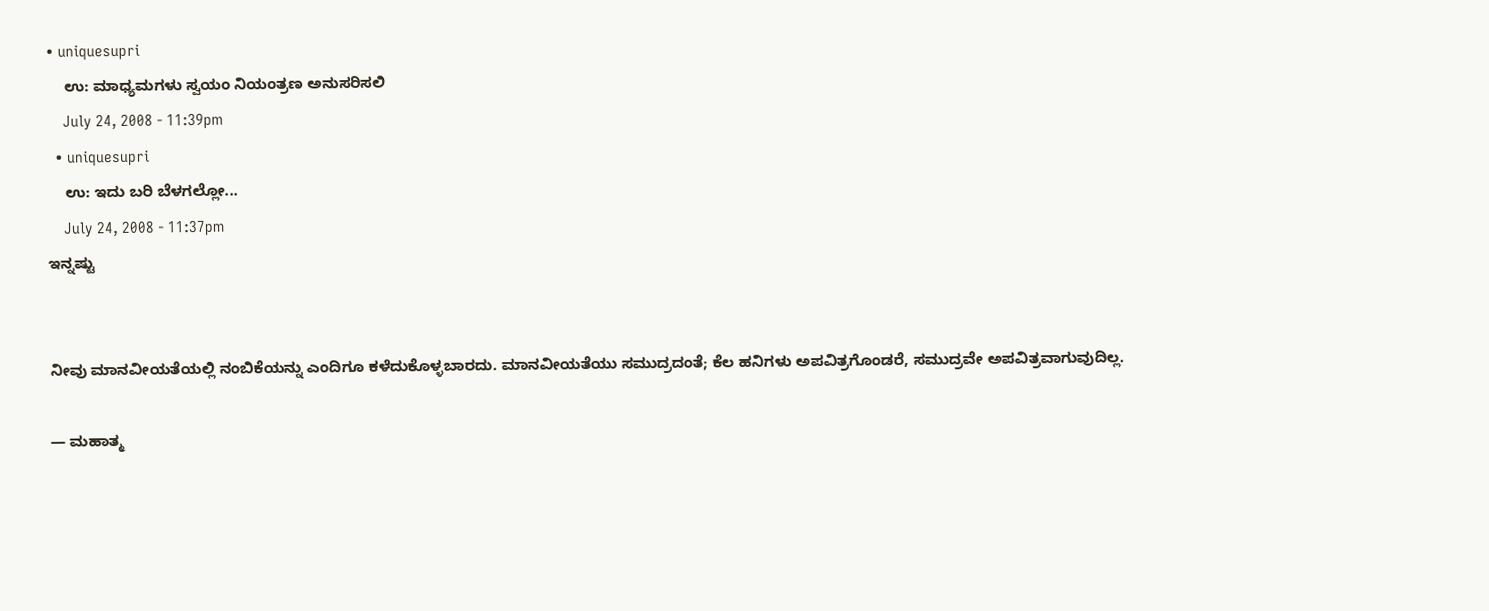• uniquesupri
    ಉ: ಮಾಧ್ಯಮಗಳು ಸ್ವಯಂ ನಿಯಂತ್ರಣ ಅನುಸರಿಸಲಿ
    July 24, 2008 - 11:39pm
  • uniquesupri
    ಉ: ಇದು ಬರಿ ಬೆಳಗಲ್ಲೋ...
    July 24, 2008 - 11:37pm
ಇನ್ನಷ್ಟು


ನೀವು ಮಾನವೀಯತೆಯಲ್ಲಿ ನಂಬಿಕೆಯನ್ನು ಎಂದಿಗೂ ಕಳೆದುಕೊಳ್ಳಬಾರದು. ಮಾನವೀಯತೆಯು ಸಮುದ್ರದಂತೆ; ಕೆಲ ಹನಿಗಳು ಅಪವಿತ್ರಗೊಂಡರೆ, ಸಮುದ್ರವೇ ಅಪವಿತ್ರವಾಗುವುದಿಲ್ಲ.

— ಮಹಾತ್ಮ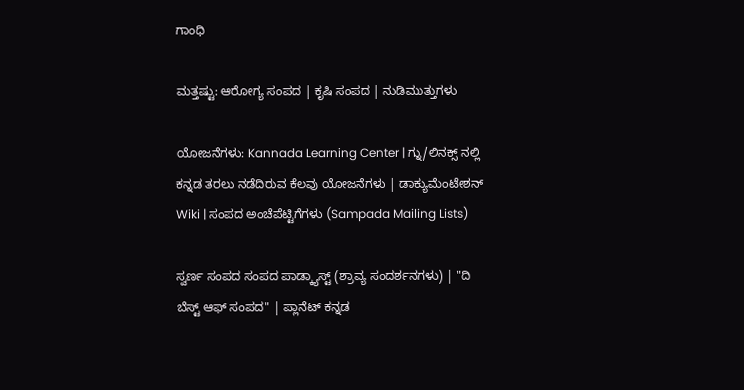ಗಾಂಧಿ

ಮತ್ತಷ್ಟು: ಆರೋಗ್ಯ ಸಂಪದ | ಕೃಷಿ ಸಂಪದ | ನುಡಿಮುತ್ತುಗಳು

ಯೋಜನೆಗಳು: Kannada Learning Center | ಗ್ನು/ಲಿನಕ್ಸ್ ನಲ್ಲಿ ಕನ್ನಡ ತರಲು ನಡೆದಿರುವ ಕೆಲವು ಯೋಜನೆಗಳು | ಡಾಕ್ಯುಮೆಂಟೇಶನ್ Wiki | ಸಂಪದ ಅಂಚೆಪೆಟ್ಟಿಗೆಗಳು (Sampada Mailing Lists)

ಸ್ವರ್ಣ ಸಂಪದ ಸಂಪದ ಪಾಡ್ಕ್ಯಾಸ್ಟ್ (ಶ್ರಾವ್ಯ ಸಂದರ್ಶನಗಳು) | "ದಿ ಬೆಸ್ಟ್ ಆಫ್ ಸಂಪದ" | ಪ್ಲಾನೆಟ್ ಕನ್ನಡ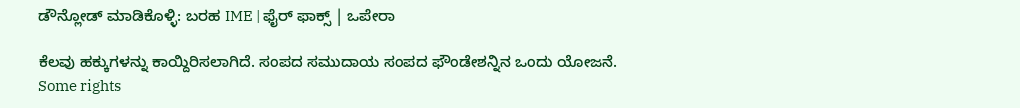ಡೌನ್ಲೋಡ್ ಮಾಡಿಕೊಳ್ಳಿ: ಬರಹ IME | ಫೈರ್ ಫಾಕ್ಸ್ | ಒಪೇರಾ

ಕೆಲವು ಹಕ್ಕುಗಳನ್ನು ಕಾಯ್ದಿರಿಸಲಾಗಿದೆ. ಸಂಪದ ಸಮುದಾಯ ಸಂಪದ ಫೌಂಡೇಶನ್ನಿನ ಒಂದು ಯೋಜನೆ.
Some rights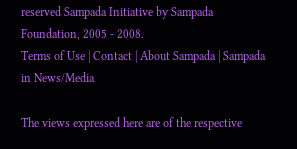reserved Sampada Initiative by Sampada Foundation, 2005 - 2008.
Terms of Use | Contact | About Sampada | Sampada in News/Media

The views expressed here are of the respective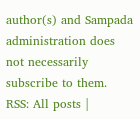author(s) and Sampada administration does not necessarily subscribe to them.
RSS: All posts |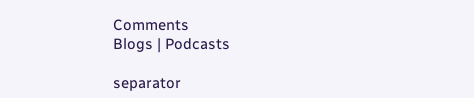Comments
Blogs | Podcasts

separator